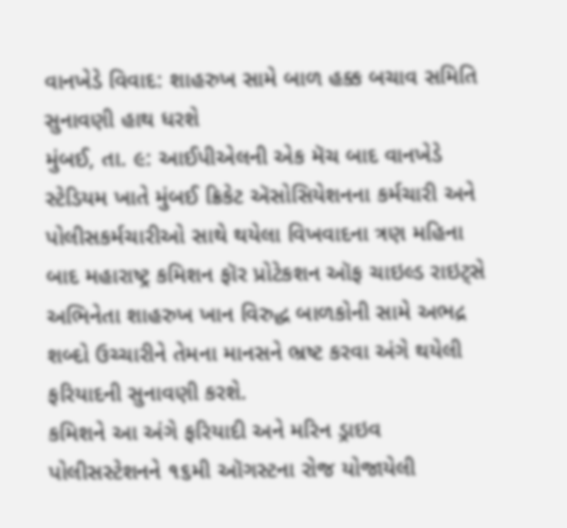વાનખેડે વિવાદ: શાહરુખ સામે બાળ હક્ક બચાવ સમિતિ સુનાવણી હાથ ધરશે
મુંબઈ, તા. ૯: આઈપીએલની એક મૅચ બાદ વાનખેડે સ્ટેડિયમ ખાતે મુંબઈ ક્રિકેટ ઍસોસિયેશનના કર્મચારી અને પોલીસકર્મચારીઓ સાથે થયેલા વિખવાદના ત્રણ મહિના બાદ મહારાષ્ટ્ર કમિશન ફૉર પ્રોટેકશન ઑફ ચાઇલ્ડ રાઇટ્સે અભિનેતા શાહરુખ ખાન વિરુદ્ધ બાળકોની સામે અભદ્ર શબ્દો ઉચ્ચારીને તેમના માનસને ભ્રષ્ટ કરવા અંગે થયેલી ફરિયાદની સુનાવણી કરશે.
કમિશને આ અંગે ફરિયાદી અને મરિન ડ્રાઇવ પોલીસસ્ટેશનને ૧૬મી ઑગસ્ટના રોજ યોજાયેલી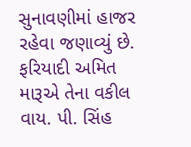સુનાવણીમાં હાજર રહેવા જણાવ્યું છે.
ફરિયાદી અમિત મારૂએ તેના વકીલ વાય. પી. સિંહ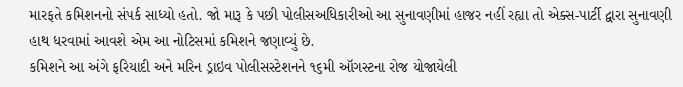મારફતે કમિશનનો સંપર્ક સાધ્યો હતો. જો મારૂ કે પછી પોલીસઅધિકારીઓ આ સુનાવણીમાં હાજર નહીં રહ્યા તો એક્સ-પાર્ટી દ્વારા સુનાવણી હાથ ધરવામાં આવશે એમ આ નોટિસમાં કમિશને જણાવ્યું છે.
કમિશને આ અંગે ફરિયાદી અને મરિન ડ્રાઇવ પોલીસસ્ટેશનને ૧૬મી ઑગસ્ટના રોજ યોજાયેલી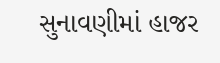સુનાવણીમાં હાજર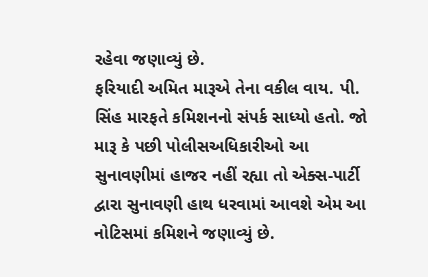રહેવા જણાવ્યું છે.
ફરિયાદી અમિત મારૂએ તેના વકીલ વાય. પી. સિંહ મારફતે કમિશનનો સંપર્ક સાધ્યો હતો. જો મારૂ કે પછી પોલીસઅધિકારીઓ આ સુનાવણીમાં હાજર નહીં રહ્યા તો એક્સ-પાર્ટી દ્વારા સુનાવણી હાથ ધરવામાં આવશે એમ આ નોટિસમાં કમિશને જણાવ્યું છે.